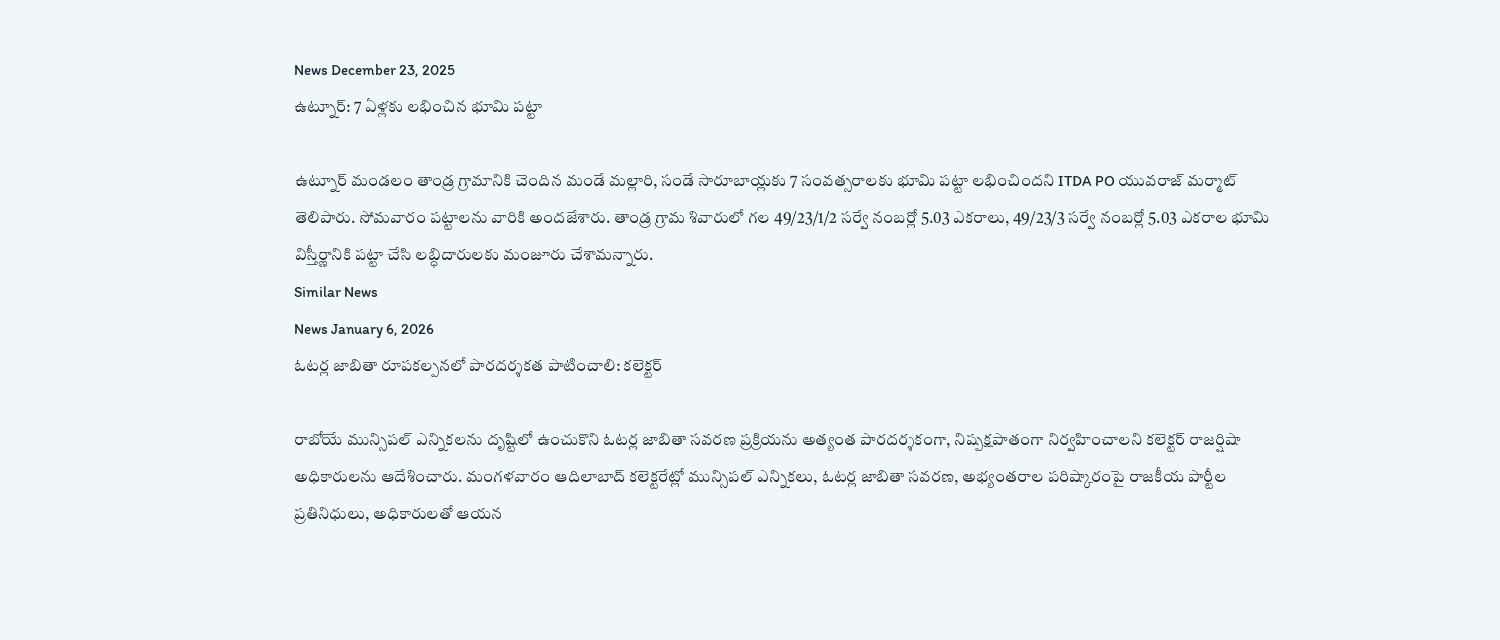News December 23, 2025
ఉట్నూర్: 7 ఏళ్లకు లభించిన భూమి పట్టా

ఉట్నూర్ మండలం తాండ్ర గ్రామానికి చెందిన మండే మల్లారి, సండే సారూబాయ్లకు 7 సంవత్సరాలకు భూమి పట్టా లభించిందని ITDA PO యువరాజ్ మర్మాట్ తెలిపారు. సోమవారం పట్టాలను వారికి అందజేశారు. తాండ్ర గ్రామ శివారులో గల 49/23/1/2 సర్వే నంబర్లో 5.03 ఎకరాలు, 49/23/3 సర్వే నంబర్లో 5.03 ఎకరాల భూమి విస్తీర్ణానికి పట్టా చేసి లబ్ధిదారులకు మంజూరు చేశామన్నారు.
Similar News
News January 6, 2026
ఓటర్ల జాబితా రూపకల్పనలో పారదర్శకత పాటించాలి: కలెక్టర్

రాబోయే మున్సిపల్ ఎన్నికలను దృష్టిలో ఉంచుకొని ఓటర్ల జాబితా సవరణ ప్రక్రియను అత్యంత పారదర్శకంగా, నిష్పక్షపాతంగా నిర్వహించాలని కలెక్టర్ రాజర్షిషా అధికారులను ఆదేశించారు. మంగళవారం ఆదిలాబాద్ కలెక్టరేట్లో మున్సిపల్ ఎన్నికలు, ఓటర్ల జాబితా సవరణ, అభ్యంతరాల పరిష్కారంపై రాజకీయ పార్టీల ప్రతినిధులు, అధికారులతో ఆయన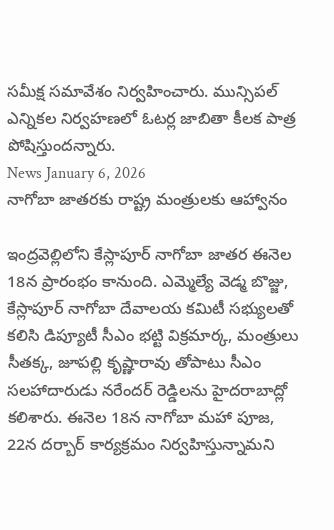సమీక్ష సమావేశం నిర్వహించారు. మున్సిపల్ ఎన్నికల నిర్వహణలో ఓటర్ల జాబితా కీలక పాత్ర పోషిస్తుందన్నారు.
News January 6, 2026
నాగోబా జాతరకు రాష్ట్ర మంత్రులకు ఆహ్వానం

ఇంద్రవెల్లిలోని కేస్లాపూర్ నాగోబా జాతర ఈనెల 18న ప్రారంభం కానుంది. ఎమ్మెల్యే వెడ్మ బొజ్జు, కేస్లాపూర్ నాగోబా దేవాలయ కమిటీ సభ్యులతో కలిసి డిప్యూటీ సీఎం భట్టి విక్రమార్క, మంత్రులు సీతక్క, జూపల్లి కృష్ణారావు తోపాటు సీఎం సలహాదారుడు నరేందర్ రెడ్డిలను హైదరాబాద్లో కలిశారు. ఈనెల 18న నాగోబా మహా పూజ, 22న దర్బార్ కార్యక్రమం నిర్వహిస్తున్నామని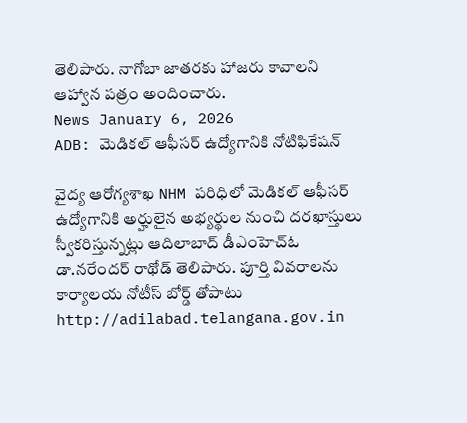తెలిపారు. నాగోబా జాతరకు హాజరు కావాలని ఆహ్వాన పత్రం అందించారు.
News January 6, 2026
ADB: మెడికల్ ఆఫీసర్ ఉద్యోగానికి నోటిఫికేషన్

వైద్య ఆరోగ్యశాఖ NHM పరిధిలో మెడికల్ ఆఫీసర్ ఉద్యోగానికి అర్హులైన అభ్యర్థుల నుంచి దరఖాస్తులు స్వీకరిస్తున్నట్లు ఆదిలాబాద్ డీఎంహెచ్ఓ డా.నరేందర్ రాథోడ్ తెలిపారు. పూర్తి వివరాలను కార్యాలయ నోటీస్ బోర్డ్ తోపాటు http://adilabad.telangana.gov.in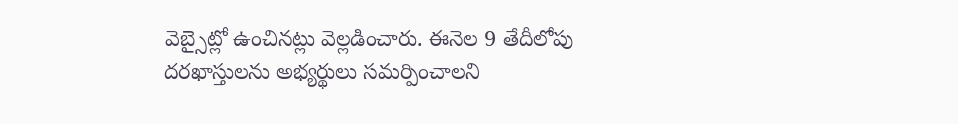వెబ్సైట్లో ఉంచినట్లు వెల్లడించారు. ఈనెల 9 తేదీలోపు దరఖాస్తులను అభ్యర్థులు సమర్పించాలని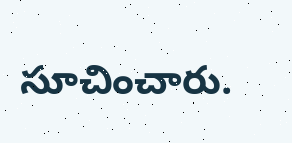సూచించారు.